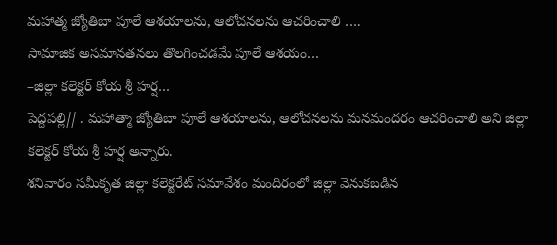మహాత్మ జ్యోతిబా పూలే ఆశయాలను, ఆలోచనలను ఆచరించాలి ….
సామాజిక అసమానతనలు తొలగించడమే పూలే ఆశయం…
–జిల్లా కలెక్టర్ కోయ శ్రీ హర్ష…
పెద్దపల్లి// . మహాత్మా జ్యోతిబా పూలే ఆశయాలను, ఆలోచనలను మనమందరం ఆచరించాలి అని జిల్లా కలెక్టర్ కోయ శ్రీ హర్ష అన్నారు.
శనివారం సమీకృత జిల్లా కలెక్టరేట్ సమావేశం మందిరంలో జిల్లా వెనుకబడిన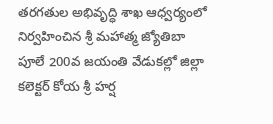తరగతుల అభివృద్ధి శాఖ ఆధ్వర్యంలో నిర్వహించిన శ్రీ మహాత్మ జ్యోతిబా పూలే 200వ జయంతి వేడుకల్లో జిల్లా కలెక్టర్ కోయ శ్రీ హర్ష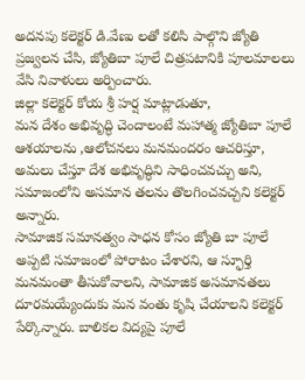అదనపు కలెక్టర్ డి.వేణు లతో కలిసి పాల్గొని జ్యోతి ప్రజ్వలన చేసి, జ్యోతిబా పూలే చిత్రపటానికి పూలమాలలు వేసి నివాళులు అర్పించారు.
జిల్లా కలెక్టర్ కోయ శ్రీ హర్ష మాట్లాడుతూ,
మన దేశం అభివృద్ధి చెందాలంటే మహాత్మ జ్యోతిబా పూలే ఆశయాలను ,ఆలోచనలు మనమందరం ఆచరిస్తూ, అమలు చేస్తూ దేశ అభివృద్ధిని సాధించవచ్చు అని, సమాజంలోని అసమాన తలను తొలగించవచ్చని కలెక్టర్ అన్నారు.
సామాజిక సమానత్వం సాధన కోసం జ్యోతి బా పూలే అప్పటి సమాజంలో పోరాటం చేశారని, ఆ స్ఫూర్తి మనమంతా తీసుకోవాలని, సామాజిక అసమానతలు దూరమయ్యేందుకు మన వంతు కృషి చేయాలని కలెక్టర్ పేర్కొన్నారు. బాలికల విద్యపై పూలే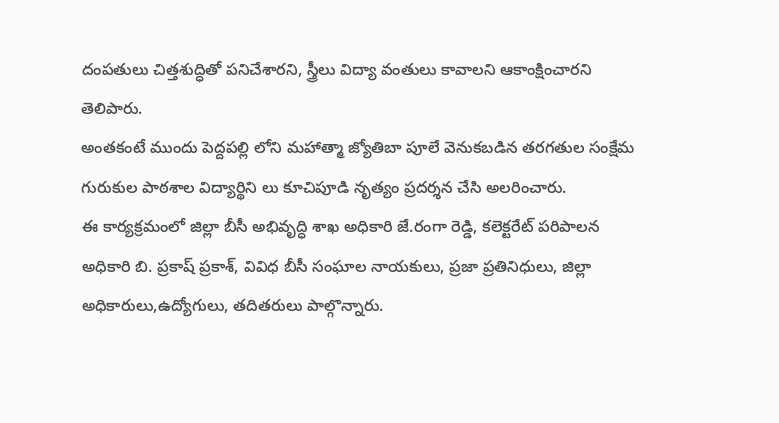దంపతులు చిత్తశుద్ధితో పనిచేశారని, స్త్రీలు విద్యా వంతులు కావాలని ఆకాంక్షించారని తెలిపారు.
అంతకంటే ముందు పెద్దపల్లి లోని మహాత్మా జ్యోతిబా పూలే వెనుకబడిన తరగతుల సంక్షేమ గురుకుల పాఠశాల విద్యార్థిని లు కూచిపూడి నృత్యం ప్రదర్శన చేసి అలరించారు.
ఈ కార్యక్రమంలో జిల్లా బీసీ అభివృద్ధి శాఖ అధికారి జే.రంగా రెడ్డి, కలెక్టరేట్ పరిపాలన అధికారి బి. ప్రకాష్ ప్రకాశ్, వివిధ బీసీ సంఘాల నాయకులు, ప్రజా ప్రతినిధులు, జిల్లా అధికారులు,ఉద్యోగులు, తదితరులు పాల్గొన్నారు.